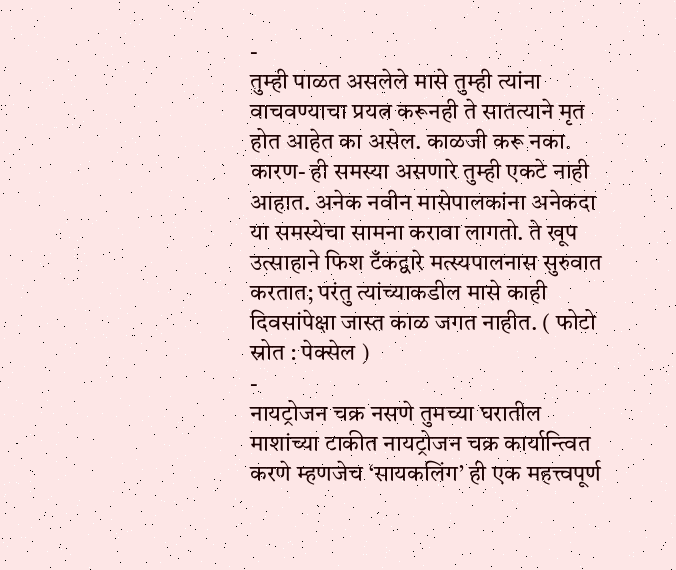-
तुम्ही पाळत असलेले मासे तुम्ही त्यांना वाचवण्याचा प्रयत्न करूनही ते सातत्याने मृत होत आहेत का असेल. काळजी करू नका. कारण- ही समस्या असणारे तुम्ही एकटे नाही आहात. अनेक नवीन मासेपालकांना अनेकदा या समस्येचा सामना करावा लागतो. ते खूप उत्साहाने फिश टँकद्वारे मत्स्यपालनास सुरुवात करतात; परंतु त्यांच्याकडील मासे काही दिवसांपेक्षा जास्त काळ जगत नाहीत. ( फोटो स्रोत : पेक्सेल )
-
नायट्रोजन चक्र नसणे तुमच्या घरातील माशांच्या टाकीत नायट्रोजन चक्र कार्यान्त्वित करणे म्हणजेच ‘सायकलिंग’ ही एक महत्त्वपूर्ण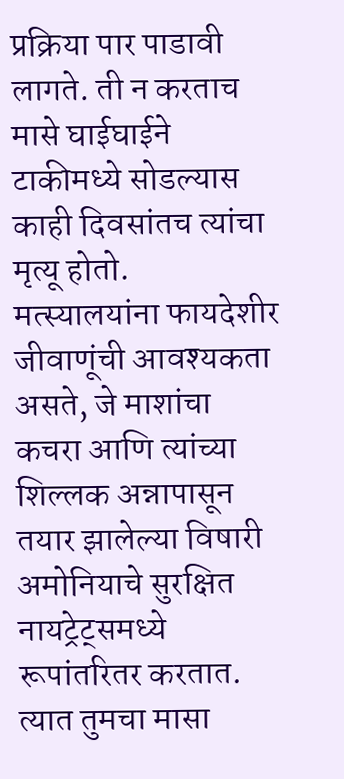प्रक्रिया पार पाडावी लागते. ती न करताच मासे घाईघाईने टाकीमध्ये सोडल्यास काही दिवसांतच त्यांचा मृत्यू होतो. मत्स्यालयांना फायदेशीर जीवाणूंची आवश्यकता असते, जे माशांचा कचरा आणि त्यांच्या शिल्लक अन्नापासून तयार झालेल्या विषारी अमोनियाचे सुरक्षित नायट्रेट्समध्ये रूपांतरितर करतात. त्यात तुमचा मासा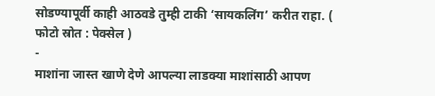सोडण्यापूर्वी काही आठवडे तुम्ही टाकी ‘सायकलिंग’ करीत राहा. ( फोटो स्रोत : पेक्सेल )
-
माशांना जास्त खाणे देणे आपल्या लाडक्या माशांसाठी आपण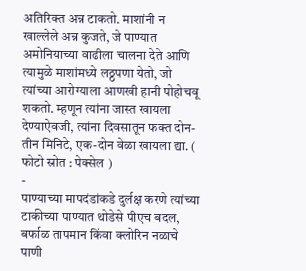अतिरिक्त अन्न टाकतो. माशांनी न खाल्लेले अन्न कुजते, जे पाण्यात अमोनियाच्या वाढीला चालना देते आणि त्यामुळे माशांमध्ये लठ्ठपणा येतो, जो त्यांच्या आरोग्याला आणखी हानी पोहोचवू शकतो. म्हणून त्यांना जास्त खायला देण्याऐवजी, त्यांना दिवसातून फक्त दोन-तीन मिनिटे, एक-दोन वेळा खायला द्या. ( फोटो स्रोत : पेक्सेल )
-
पाण्याच्या मापदंडांकडे दुर्लक्ष करणे त्यांच्या टाकीच्या पाण्यात थोडेसे पीएच बदल, बर्फाळ तापमान किंवा क्लोरिन नळाचे पाणी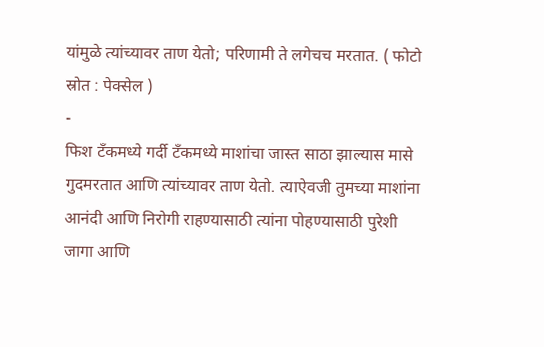यांमुळे त्यांच्यावर ताण येतो; परिणामी ते लगेचच मरतात. ( फोटो स्रोत : पेक्सेल )
-
फिश टँकमध्ये गर्दी टँकमध्ये माशांचा जास्त साठा झाल्यास मासे गुदमरतात आणि त्यांच्यावर ताण येतो. त्याऐवजी तुमच्या माशांना आनंदी आणि निरोगी राहण्यासाठी त्यांना पोहण्यासाठी पुरेशी जागा आणि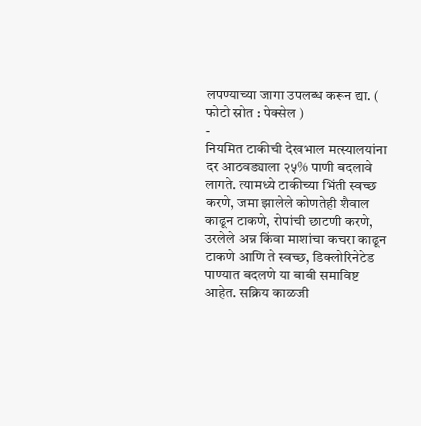लपण्याच्या जागा उपलब्ध करून द्या. ( फोटो स्रोत : पेक्सेल )
-
नियमित टाकीची देखभाल मत्स्यालयांना दर आठवड्याला २५% पाणी बदलावे लागते. त्यामध्ये टाकीच्या भिंती स्वच्छ करणे, जमा झालेले कोणतेही शैवाल काढून टाकणे, रोपांची छाटणी करणे, उरलेले अन्न किंवा माशांचा कचरा काढून टाकणे आणि ते स्वच्छ, डिक्लोरिनेटेड पाण्यात बदलणे या बाबी समाविष्ट आहेत. सक्रिय काळजी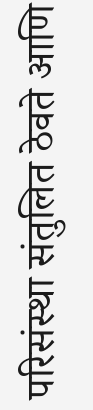परिसंस्था संतुलित ठेवते आणि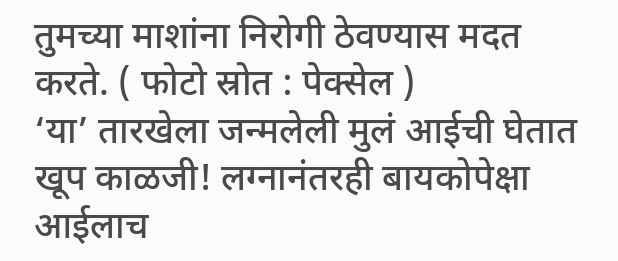तुमच्या माशांना निरोगी ठेवण्यास मदत करते. ( फोटो स्रोत : पेक्सेल )
‘या’ तारखेला जन्मलेली मुलं आईची घेतात खूप काळजी! लग्नानंतरही बायकोपेक्षा आईलाच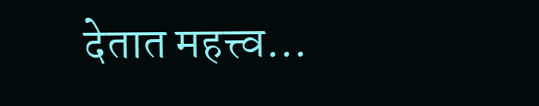देतात महत्त्व…